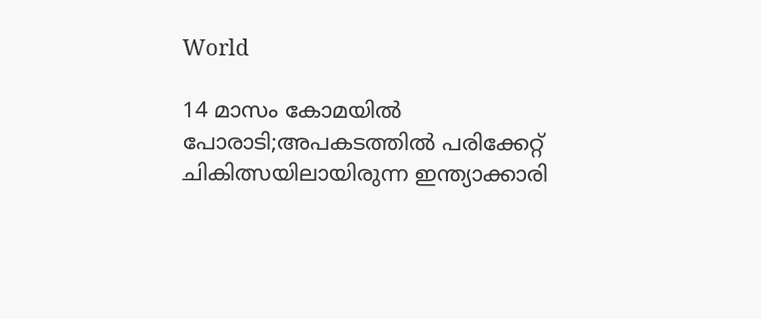World

14 മാസം കോമയിൽ പോരാടി;അപകടത്തിൽ പരിക്കേറ്റ് ചികിത്സയിലായിരുന്ന ഇന്ത്യാക്കാരി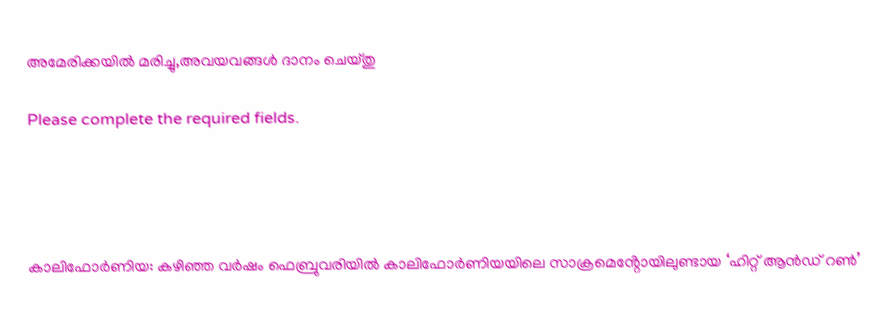അമേരിക്കയിൽ മരിച്ചു,അവയവങ്ങൾ ദാനം ചെയ്തു

Please complete the required fields.




കാലിഫോർണിയ: കഴിഞ്ഞ വർഷം ഫെബ്രുവരിയിൽ കാലിഫോർണിയയിലെ സാക്രമെൻ്റോയിലുണ്ടായ ‘ഹിറ്റ് ആൻഡ് റൺ’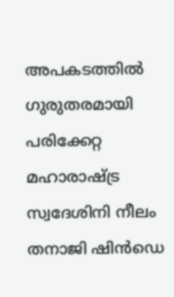അപകടത്തിൽ ഗുരുതരമായി പരിക്കേറ്റ മഹാരാഷ്ട്ര സ്വദേശിനി നീലം തനാജി ഷിൻഡെ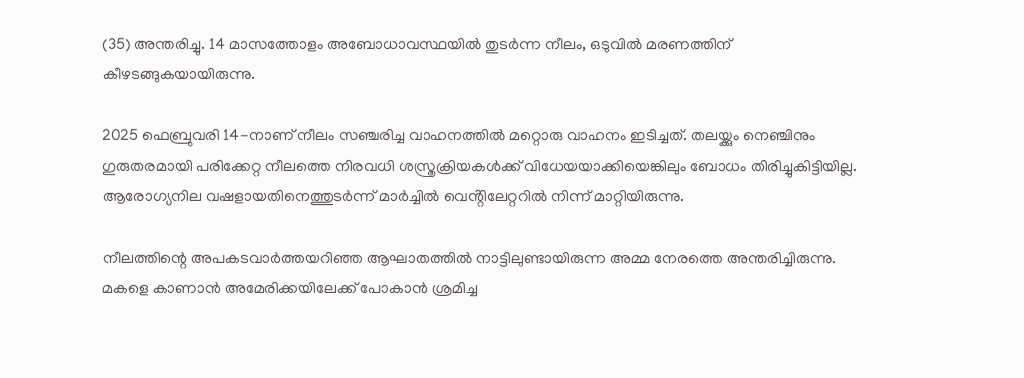(35) അന്തരിച്ചു. 14 മാസത്തോളം അബോധാവസ്ഥയിൽ തുടർന്ന നീലം, ഒടുവിൽ മരണത്തിന് കീഴടങ്ങുകയായിരുന്നു.

2025 ഫെബ്രുവരി 14-നാണ് നീലം സഞ്ചരിച്ച വാഹനത്തിൽ മറ്റൊരു വാഹനം ഇടിച്ചത്. തലയ്ക്കും നെഞ്ചിനും ഗുരുതരമായി പരിക്കേറ്റ നീലത്തെ നിരവധി ശസ്ത്രക്രിയകൾക്ക് വിധേയയാക്കിയെങ്കിലും ബോധം തിരിച്ചുകിട്ടിയില്ല. ആരോഗ്യനില വഷളായതിനെത്തുടർന്ന് മാർച്ചിൽ വെൻ്റിലേറ്ററിൽ നിന്ന് മാറ്റിയിരുന്നു.

നീലത്തിന്റെ അപകടവാർത്തയറിഞ്ഞ ആഘാതത്തിൽ നാട്ടിലുണ്ടായിരുന്ന അമ്മ നേരത്തെ അന്തരിച്ചിരുന്നു. മകളെ കാണാൻ അമേരിക്കയിലേക്ക് പോകാൻ ശ്രമിച്ച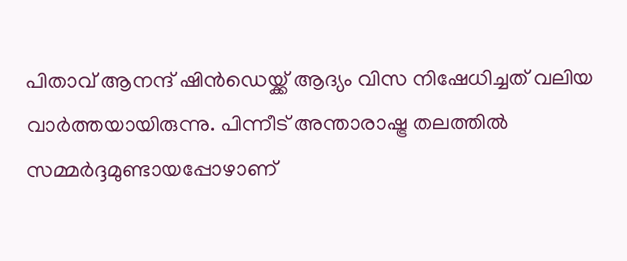പിതാവ് ആനന്ദ് ഷിൻഡെയ്ക്ക് ആദ്യം വിസ നിഷേധിച്ചത് വലിയ വാർത്തയായിരുന്നു. പിന്നീട് അന്താരാഷ്ട്ര തലത്തിൽ സമ്മർദ്ദമുണ്ടായപ്പോഴാണ്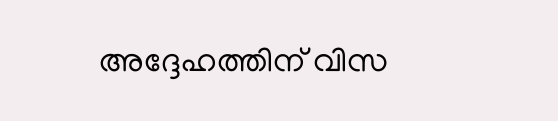അദ്ദേഹത്തിന് വിസ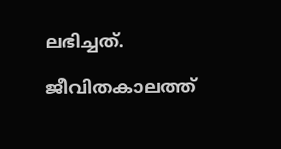ലഭിച്ചത്.

ജീവിതകാലത്ത്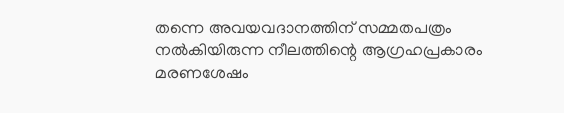തന്നെ അവയവദാനത്തിന് സമ്മതപത്രം നൽകിയിരുന്ന നീലത്തിന്റെ ആഗ്രഹപ്രകാരം മരണശേഷം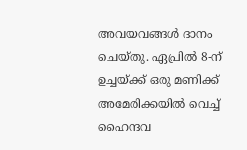അവയവങ്ങൾ ദാനം ചെയ്തു. ഏപ്രിൽ 8-ന് ഉച്ചയ്ക്ക് ഒരു മണിക്ക് അമേരിക്കയിൽ വെച്ച് ഹൈന്ദവ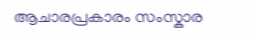ആചാരപ്രകാരം സംസ്കാര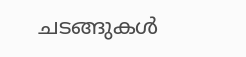ചടങ്ങുകൾ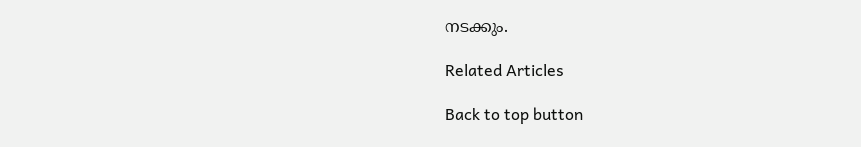നടക്കും.

Related Articles

Back to top button